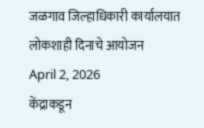जळगाव जिल्हाधिकारी कार्यालयात लोकशाही दिनाचे आयोजन
April 2, 2026
केंद्राकडून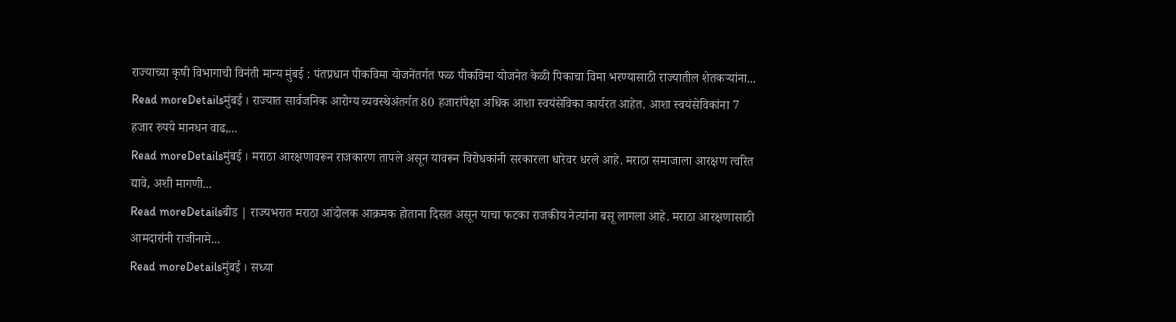राज्याच्या कृषी विभागाची विनंती मान्य मुंबई : पंतप्रधान पीकविमा योजनेंतर्गत फळ पीकविमा योजनेत केळी पिकाचा विमा भरण्यासाठी राज्यातील शेतकऱ्यांना...
Read moreDetailsमुंबई । राज्यात सार्वजनिक आरोग्य व्यवस्थेअंतर्गत 80 हजारांपेक्षा अधिक आशा स्वयंसेविका कार्यरत आहेत. आशा स्वयंसेविकांना 7 हजार रुपये मानधन वाढ,...
Read moreDetailsमुंबई । मराठा आरक्षणावरून राजकारण तापले असून यावरून विरोधकांनी सरकारला धारेवर धरले आहे. मराठा समाजाला आरक्षण त्वरित द्यावे, अशी मागणी...
Read moreDetailsबीड | राज्यभरात मराठा आंदोलक आक्रमक होताना दिसत असून याचा फटका राजकीय नेत्यांना बसू लागला आहे. मराठा आरक्षणासाठी आमदारांनी राजीनामे...
Read moreDetailsमुंबई । सध्या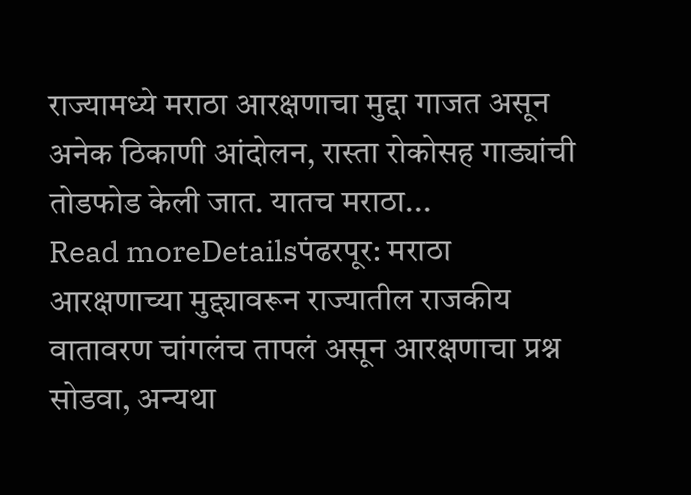राज्यामध्ये मराठा आरक्षणाचा मुद्दा गाजत असून अनेक ठिकाणी आंदोलन, रास्ता रोकोसह गाड्यांची तोडफोड केली जात. यातच मराठा...
Read moreDetailsपंढरपूर: मराठा आरक्षणाच्या मुद्द्यावरून राज्यातील राजकीय वातावरण चांगलंच तापलं असून आरक्षणाचा प्रश्न सोडवा, अन्यथा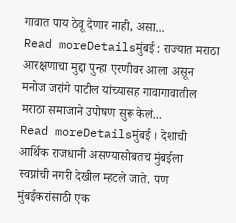गावात पाय ठेवू देणार नाही, असा...
Read moreDetailsमुंबई : राज्यात मराठा आरक्षणाचा मुद्दा पुन्हा एरणीवर आला असून मनोज जरांगे पाटील यांच्यासह गावागावातील मराठा समाजाने उपोषण सुरू केलं...
Read moreDetailsमुंबई । देशाची आर्थिक राजधानी असण्यासोबतच मुंबईला स्वप्नांची नगरी देखील म्हटले जाते. पण मुंबईकरांसाठी एक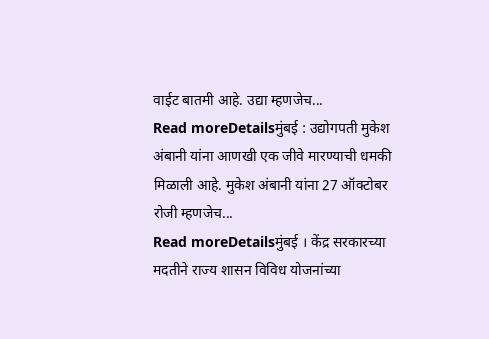वाईट बातमी आहे. उद्या म्हणजेच...
Read moreDetailsमुंबई : उद्योगपती मुकेश अंबानी यांना आणखी एक जीवे मारण्याची धमकी मिळाली आहे. मुकेश अंबानी यांना 27 ऑक्टोबर रोजी म्हणजेच...
Read moreDetailsमुंबई । केंद्र सरकारच्या मदतीने राज्य शासन विविध योजनांच्या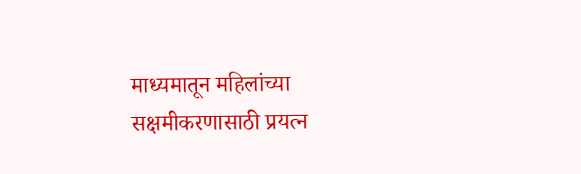माध्यमातून महिलांच्या सक्षमीकरणासाठी प्रयत्न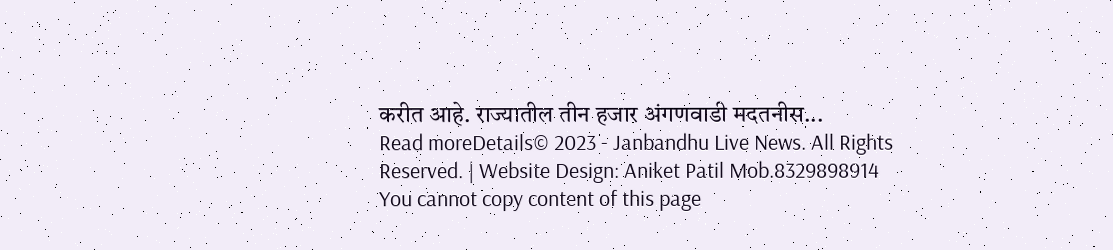करीत आहे. राज्यातील तीन हजार अंगणवाडी मदतनीस...
Read moreDetails© 2023 - Janbandhu Live News. All Rights Reserved. | Website Design: Aniket Patil Mob.8329898914
You cannot copy content of this page